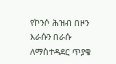የኮንሶ ሕዝብ በዞን እራሱን በራሱ ለማስተዳደር ጥያቄ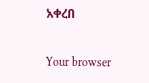አቀረበ

Your browser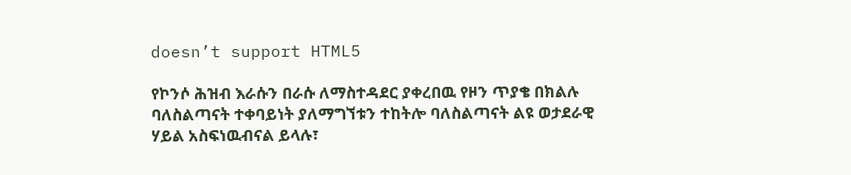doesn’t support HTML5

የኮንሶ ሕዝብ እራሱን በራሱ ለማስተዳደር ያቀረበዉ የዞን ጥያቄ በክልሉ ባለስልጣናት ተቀባይነት ያለማግኘቱን ተከትሎ ባለስልጣናት ልዩ ወታደራዊ ሃይል አስፍነዉብናል ይላሉ፣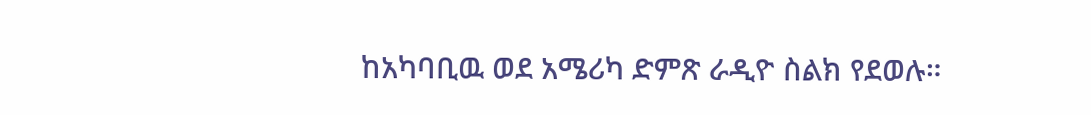ከአካባቢዉ ወደ አሜሪካ ድምጽ ራዲዮ ስልክ የደወሉ።